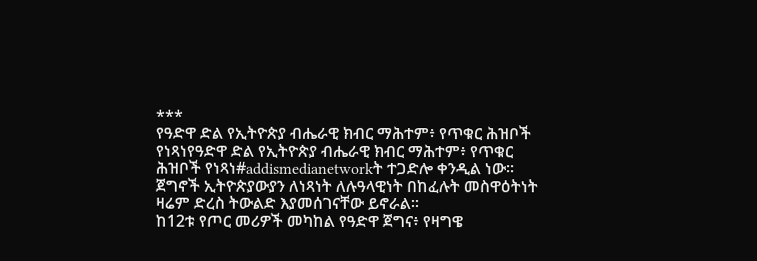***
የዓድዋ ድል የኢትዮጵያ ብሔራዊ ክብር ማሕተም፥ የጥቁር ሕዝቦች የነጻነየዓድዋ ድል የኢትዮጵያ ብሔራዊ ክብር ማሕተም፥ የጥቁር ሕዝቦች የነጻነ#addismedianetworkት ተጋድሎ ቀንዲል ነው፡፡
ጀግኖች ኢትዮጵያውያን ለነጻነት ለሉዓላዊነት በከፈሉት መስዋዕትነት ዛሬም ድረስ ትውልድ እያመሰገናቸው ይኖራል፡፡
ከ12ቱ የጦር መሪዎች መካከል የዓድዋ ጀግና፥ የዛግዌ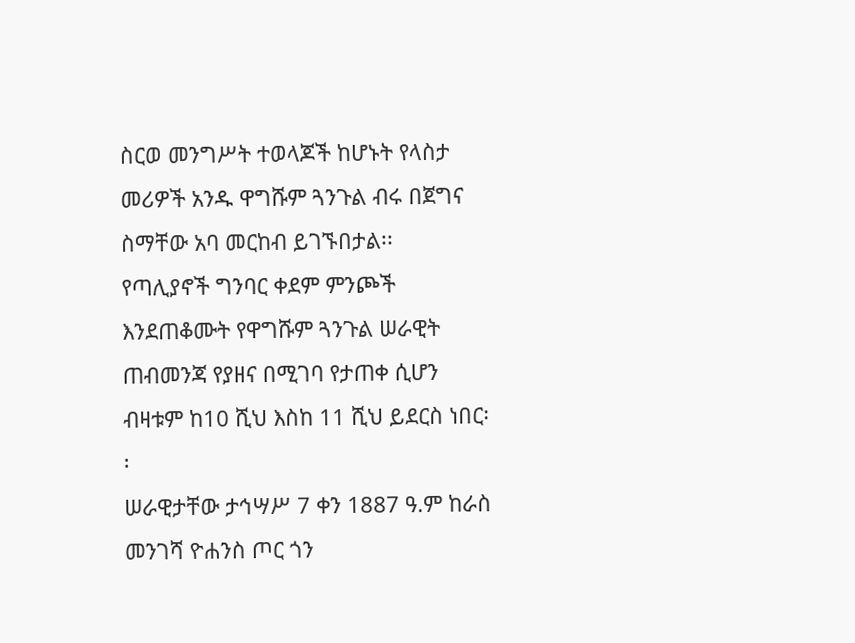ስርወ መንግሥት ተወላጆች ከሆኑት የላስታ መሪዎች አንዱ ዋግሹም ጓንጉል ብሩ በጀግና ስማቸው አባ መርከብ ይገኙበታል፡፡
የጣሊያኖች ግንባር ቀደም ምንጮች እንደጠቆሙት የዋግሹም ጓንጉል ሠራዊት ጠብመንጃ የያዘና በሚገባ የታጠቀ ሲሆን ብዛቱም ከ10 ሺህ እስከ 11 ሺህ ይደርስ ነበር፡፡
ሠራዊታቸው ታኅሣሥ 7 ቀን 1887 ዓ.ም ከራስ መንገሻ ዮሐንስ ጦር ጎን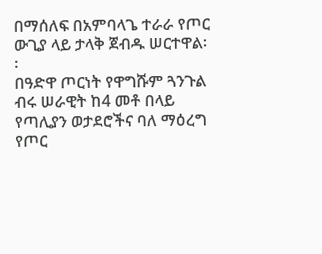በማሰለፍ በአምባላጌ ተራራ የጦር ውጊያ ላይ ታላቅ ጀብዱ ሠርተዋል፡፡
በዓድዋ ጦርነት የዋግሹም ጓንጉል ብሩ ሠራዊት ከ4 መቶ በላይ የጣሊያን ወታደሮችና ባለ ማዕረግ የጦር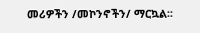መሪዎችን /መኮንኖችን/ ማርኳል፡፡